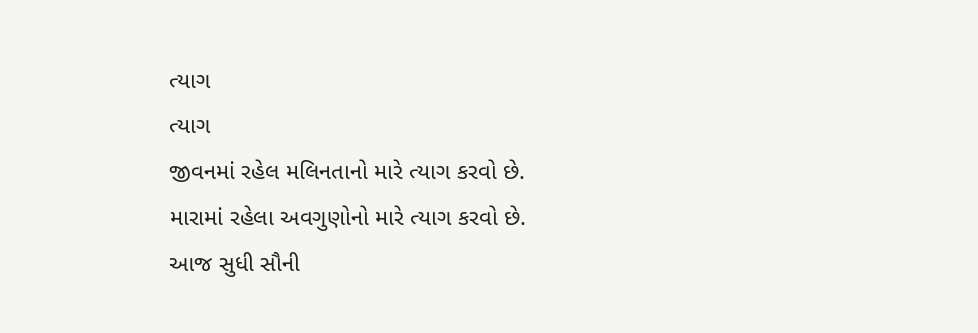ત્યાગ
ત્યાગ
જીવનમાં રહેલ મલિનતાનો મારે ત્યાગ કરવો છે.
મારામાં રહેલા અવગુણોનો મારે ત્યાગ કરવો છે.
આજ સુધી સૌની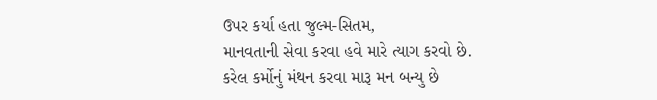ઉપર કર્યા હતા જુલ્મ-સિતમ,
માનવતાની સેવા કરવા હવે મારે ત્યાગ કરવો છે.
કરેલ કર્મોનું મંથન કરવા મારૂ મન બન્યુ છે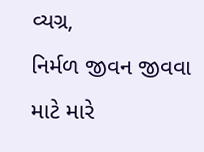વ્યગ્ર,
નિર્મળ જીવન જીવવા માટે મારે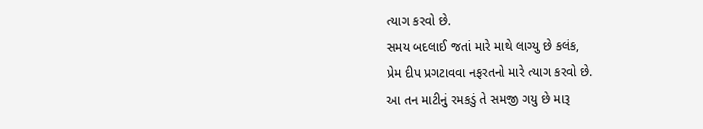ત્યાગ કરવો છે.
સમય બદલાઈ જતાં મારે માથે લાગ્યુ છે કલંક,
પ્રેમ દીપ પ્રગટાવવા નફરતનો મારે ત્યાગ કરવો છે.
આ તન માટીનું રમકડું તે સમજી ગયુ છે મારૂ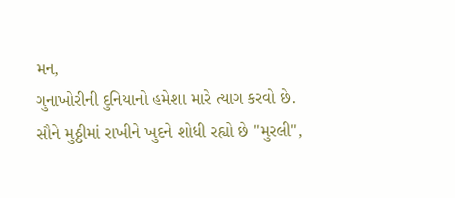મન,
ગુનાખોરીની દુનિયાનો હમેશા મારે ત્યાગ કરવો છે.
સૌને મુઠ્ઠીમાં રાખીને ખુદને શોધી રહ્યો છે "મુરલી",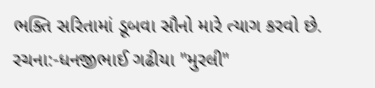ભક્તિ સરિતામાં ડૂબવા સૌનો મારે ત્યાગ કરવો છે.
રચના:-ધનજીભાઈ ગઢીયા "મુરલી"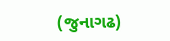(જુનાગઢ)